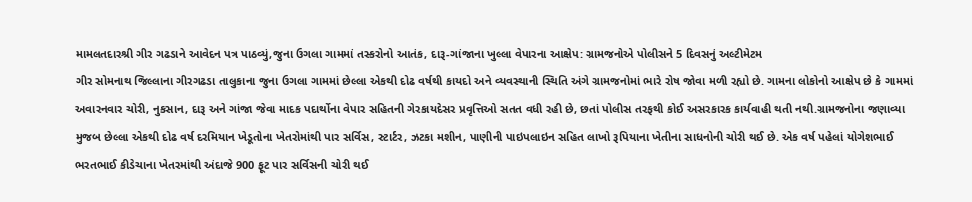મામલતદારશ્રી ગીર ગઢડાને આવેદન પત્ર પાઠવ્યું,જુના ઉગલા ગામમાં તસ્કરોનો આતંક, દારૂ-ગાંજાના ખુલ્લા વેપારના આક્ષેપ: ગ્રામજનોએ પોલીસને 5 દિવસનું અલ્ટીમેટમ
ગીર સોમનાથ જિલ્લાના ગીરગઢડા તાલુકાના જુના ઉગલા ગામમાં છેલ્લા એકથી દોઢ વર્ષથી કાયદો અને વ્યવસ્થાની સ્થિતિ અંગે ગ્રામજનોમાં ભારે રોષ જોવા મળી રહ્યો છે. ગામના લોકોનો આક્ષેપ છે કે ગામમાં અવારનવાર ચોરી, નુકસાન, દારૂ અને ગાંજા જેવા માદક પદાર્થોના વેપાર સહિતની ગેરકાયદેસર પ્રવૃત્તિઓ સતત વધી રહી છે, છતાં પોલીસ તરફથી કોઈ અસરકારક કાર્યવાહી થતી નથી.ગ્રામજનોના જણાવ્યા મુજબ છેલ્લા એકથી દોઢ વર્ષ દરમિયાન ખેડૂતોના ખેતરોમાંથી પાર સર્વિસ, સ્ટાર્ટર, ઝટકા મશીન, પાણીની પાઇપલાઇન સહિત લાખો રૂપિયાના ખેતીના સાધનોની ચોરી થઈ છે. એક વર્ષ પહેલાં યોગેશભાઈ ભરતભાઈ કીડેચાના ખેતરમાંથી અંદાજે 900 ફૂટ પાર સર્વિસની ચોરી થઈ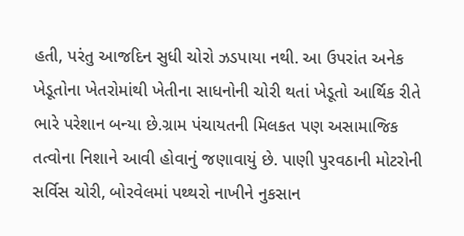હતી, પરંતુ આજદિન સુધી ચોરો ઝડપાયા નથી. આ ઉપરાંત અનેક ખેડૂતોના ખેતરોમાંથી ખેતીના સાધનોની ચોરી થતાં ખેડૂતો આર્થિક રીતે ભારે પરેશાન બન્યા છે.ગ્રામ પંચાયતની મિલકત પણ અસામાજિક તત્વોના નિશાને આવી હોવાનું જણાવાયું છે. પાણી પુરવઠાની મોટરોની સર્વિસ ચોરી, બોરવેલમાં પથ્થરો નાખીને નુકસાન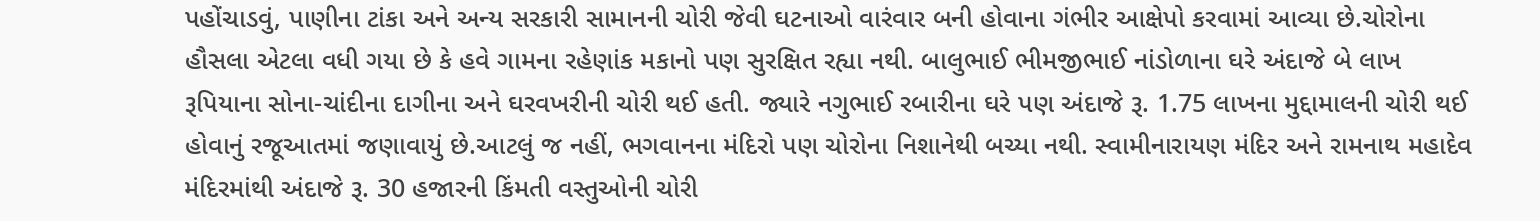પહોંચાડવું, પાણીના ટાંકા અને અન્ય સરકારી સામાનની ચોરી જેવી ઘટનાઓ વારંવાર બની હોવાના ગંભીર આક્ષેપો કરવામાં આવ્યા છે.ચોરોના હૌસલા એટલા વધી ગયા છે કે હવે ગામના રહેણાંક મકાનો પણ સુરક્ષિત રહ્યા નથી. બાલુભાઈ ભીમજીભાઈ નાંડોળાના ઘરે અંદાજે બે લાખ રૂપિયાના સોના-ચાંદીના દાગીના અને ઘરવખરીની ચોરી થઈ હતી. જ્યારે નગુભાઈ રબારીના ઘરે પણ અંદાજે રૂ. 1.75 લાખના મુદ્દામાલની ચોરી થઈ હોવાનું રજૂઆતમાં જણાવાયું છે.આટલું જ નહીં, ભગવાનના મંદિરો પણ ચોરોના નિશાનેથી બચ્યા નથી. સ્વામીનારાયણ મંદિર અને રામનાથ મહાદેવ મંદિરમાંથી અંદાજે રૂ. 30 હજારની કિંમતી વસ્તુઓની ચોરી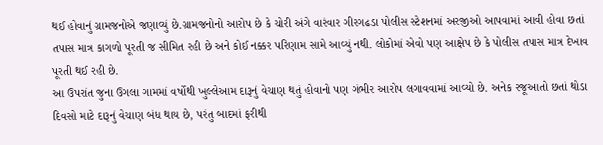થઈ હોવાનું ગ્રામજનોએ જણાવ્યું છે.ગ્રામજનોનો આરોપ છે કે ચોરી અંગે વારંવાર ગીરગઢડા પોલીસ સ્ટેશનમાં અરજીઓ આપવામાં આવી હોવા છતાં તપાસ માત્ર કાગળો પૂરતી જ સીમિત રહી છે અને કોઈ નક્કર પરિણામ સામે આવ્યું નથી. લોકોમાં એવો પણ આક્ષેપ છે કે પોલીસ તપાસ માત્ર દેખાવ પૂરતી થઈ રહી છે.
આ ઉપરાંત જુના ઉગલા ગામમાં વર્ષોથી ખુલ્લેઆમ દારૂનું વેચાણ થતું હોવાનો પણ ગંભીર આરોપ લગાવવામાં આવ્યો છે. અનેક રજૂઆતો છતાં થોડા દિવસો માટે દારૂનું વેચાણ બંધ થાય છે, પરંતુ બાદમાં ફરીથી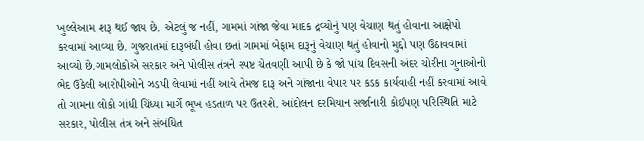ખુલ્લેઆમ શરૂ થઈ જાય છે. એટલું જ નહીં, ગામમાં ગાંજા જેવા માદક દ્રવ્યોનું પણ વેચાણ થતું હોવાના આક્ષેપો કરવામાં આવ્યા છે. ગુજરાતમાં દારૂબંધી હોવા છતાં ગામમાં બેફામ દારૂનું વેચાણ થતું હોવાનો મુદ્દો પણ ઉઠાવવામાં આવ્યો છે.ગામલોકોએ સરકાર અને પોલીસ તંત્રને સ્પષ્ટ ચેતવણી આપી છે કે જો પાંચ દિવસની અંદર ચોરીના ગુનાઓનો ભેદ ઉકેલી આરોપીઓને ઝડપી લેવામાં નહીં આવે તેમજ દારૂ અને ગાંજાના વેપાર પર કડક કાર્યવાહી નહીં કરવામાં આવે તો ગામના લોકો ગાંધી ચિંધ્યા માર્ગે ભૂખ હડતાળ પર ઉતરશે. આંદોલન દરમિયાન સર્જાનારી કોઈપણ પરિસ્થિતિ માટે સરકાર, પોલીસ તંત્ર અને સંબંધિત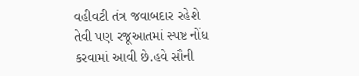વહીવટી તંત્ર જવાબદાર રહેશે તેવી પણ રજૂઆતમાં સ્પષ્ટ નોંધ કરવામાં આવી છે.હવે સૌની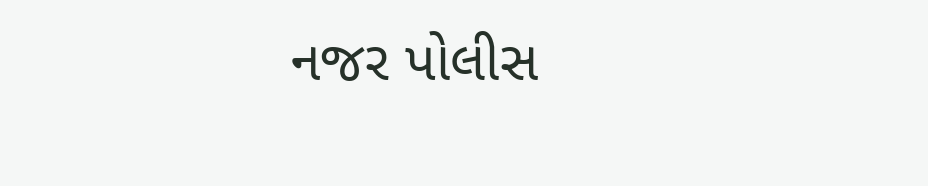નજર પોલીસ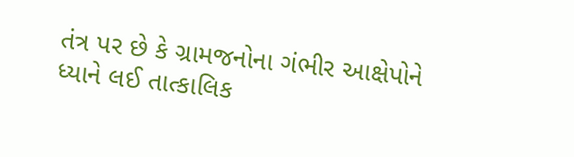તંત્ર પર છે કે ગ્રામજનોના ગંભીર આક્ષેપોને ધ્યાને લઈ તાત્કાલિક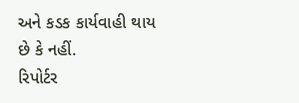અને કડક કાર્યવાહી થાય છે કે નહીં.
રિપોર્ટર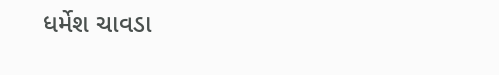ધર્મેશ ચાવડા